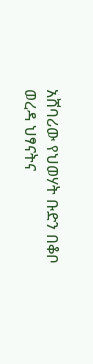አሸባሪው የህወሃት ቡድን በቆቦ ወረዳ ህፃናትና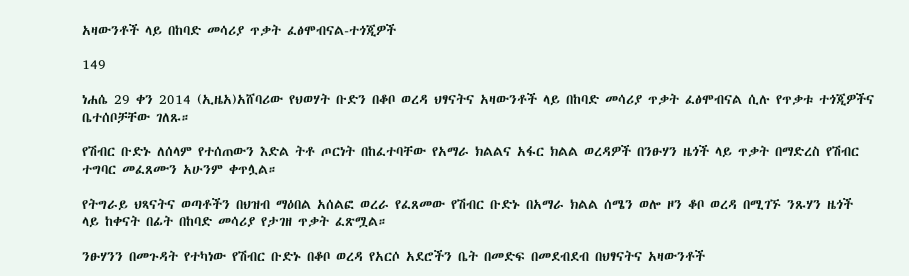አዛውንቶች ላይ በከባድ መሳሪያ ጥቃት ፈፅሞብናል-ተጎጂዎች

149

ነሐሴ 29 ቀን 2014 (ኢዜአ)አሸባሪው የህወሃት ቡድን በቆቦ ወረዳ ህፃናትና አዛውንቶች ላይ በከባድ መሳሪያ ጥቃት ፈፅሞብናል ሲሉ የጥቃቱ ተጎጂዎችና ቤተሰቦቻቸው ገለጹ።

የሽብር ቡድኑ ለሰላም የተሰጠውን እድል ትቶ ጦርነት በከፈተባቸው የአማራ ክልልና አፋር ክልል ወረዳዎች በንፁሃን ዜጎች ላይ ጥቃት በማድረስ የሽብር ተግባር መፈጸሙን አሁንም ቀጥሏል።

የትግራይ ህጻናትና ወጣቶችን በህዝብ ማዕበል አሰልፎ ወረራ የፈጸመው የሽብር ቡድኑ በአማራ ክልል ሰሜን ወሎ ዞን ቆቦ ወረዳ በሚገኙ ንጹሃን ዜጎች ላይ ከቀናት በፊት በከባድ መሳሪያ የታገዘ ጥቃት ፈጽሟል።

ንፁሃንን በመጉዳት የተካነው የሽብር ቡድኑ በቆቦ ወረዳ የአርሶ አደሮችን ቤት በመድፍ በመደብደብ በህፃናትና አዛውንቶች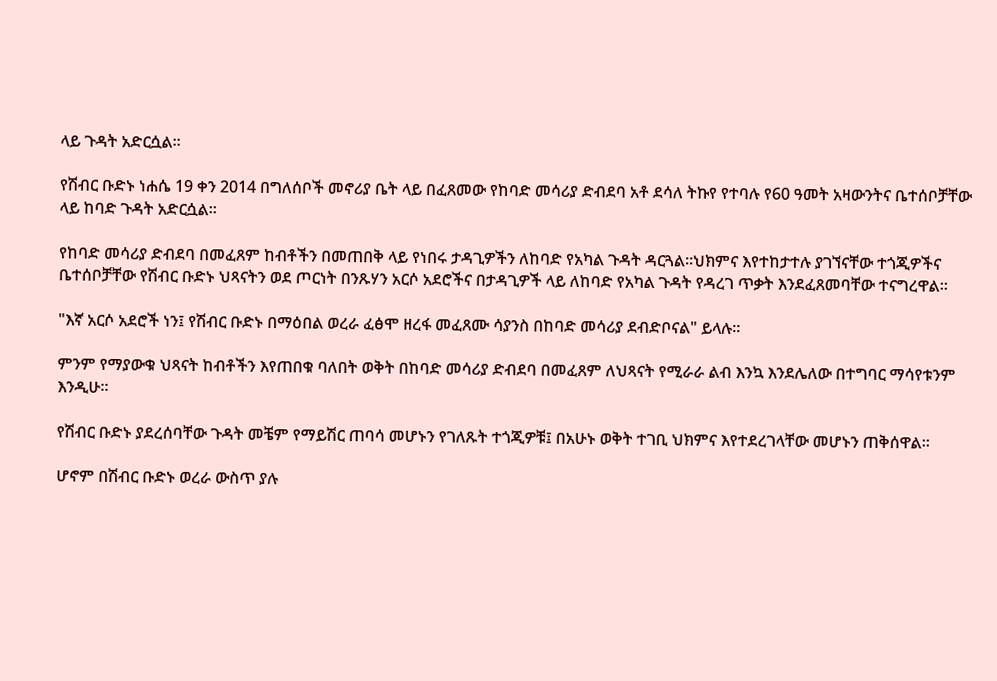ላይ ጉዳት አድርሷል።

የሽብር ቡድኑ ነሐሴ 19 ቀን 2014 በግለሰቦች መኖሪያ ቤት ላይ በፈጸመው የከባድ መሳሪያ ድብደባ አቶ ደሳለ ትኩየ የተባሉ የ60 ዓመት አዛውንትና ቤተሰቦቻቸው ላይ ከባድ ጉዳት አድርሷል።

የከባድ መሳሪያ ድብደባ በመፈጸም ከብቶችን በመጠበቅ ላይ የነበሩ ታዳጊዎችን ለከባድ የአካል ጉዳት ዳርጓል።ህክምና እየተከታተሉ ያገኘናቸው ተጎጂዎችና ቤተሰቦቻቸው የሽብር ቡድኑ ህጻናትን ወደ ጦርነት በንጹሃን አርሶ አደሮችና በታዳጊዎች ላይ ለከባድ የአካል ጉዳት የዳረገ ጥቃት እንደፈጸመባቸው ተናግረዋል።

"እኛ አርሶ አደሮች ነን፤ የሽብር ቡድኑ በማዕበል ወረራ ፈፅሞ ዘረፋ መፈጸሙ ሳያንስ በከባድ መሳሪያ ደብድቦናል" ይላሉ።

ምንም የማያውቁ ህጻናት ከብቶችን እየጠበቁ ባለበት ወቅት በከባድ መሳሪያ ድብደባ በመፈጸም ለህጻናት የሚራራ ልብ እንኳ እንደሌለው በተግባር ማሳየቱንም እንዲሁ።

የሽብር ቡድኑ ያደረሰባቸው ጉዳት መቼም የማይሽር ጠባሳ መሆኑን የገለጹት ተጎጂዎቹ፤ በአሁኑ ወቅት ተገቢ ህክምና እየተደረገላቸው መሆኑን ጠቅሰዋል።

ሆኖም በሽብር ቡድኑ ወረራ ውስጥ ያሉ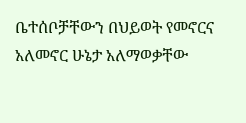ቤተሰቦቻቸውን በህይወት የመኖርና አለመኖር ሁኔታ አለማወቃቸው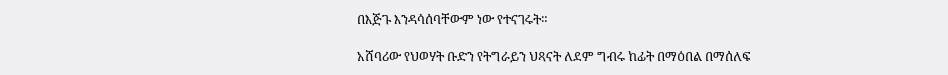በእጅጉ እንዳሳሰባቸውም ነው የተናገሩት።

አሸባሪው የህወሃት ቡድን የትግራይን ህጻናት ለደም ግብሩ ከፊት በማዕበል በማሰለፍ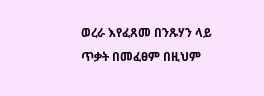ወረራ እየፈጸመ በንጹሃን ላይ ጥቃት በመፈፀም በዚህም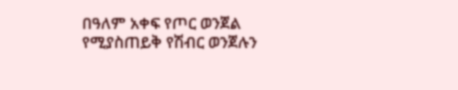በዓለም አቀፍ የጦር ወንጀል የሚያስጠይቅ የሽብር ወንጀሉን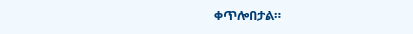ቀጥሎበታል።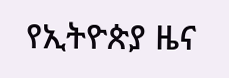የኢትዮጵያ ዜና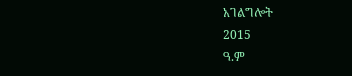አገልግሎት
2015
ዓ.ም